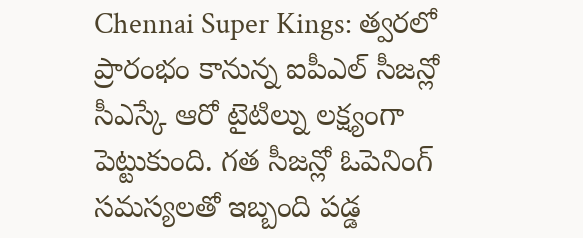Chennai Super Kings: త్వరలో ప్రారంభం కానున్న ఐపీఎల్ సీజన్లో సీఎస్కే ఆరో టైటిల్ను లక్ష్యంగా పెట్టుకుంది. గత సీజన్లో ఓపెనింగ్ సమస్యలతో ఇబ్బంది పడ్డ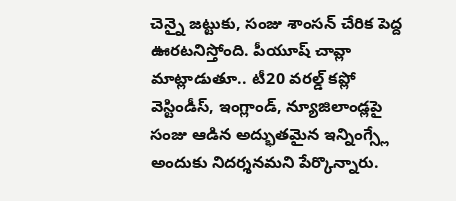చెన్నై జట్టుకు, సంజు శాంసన్ చేరిక పెద్ద ఊరటనిస్తోంది. పీయూష్ చావ్లా మాట్లాడుతూ.. టీ20 వరల్డ్ కప్లో వెస్టిండీస్, ఇంగ్లాండ్, న్యూజిలాండ్లపై సంజు ఆడిన అద్భుతమైన ఇన్నింగ్స్లే అందుకు నిదర్శనమని పేర్కొన్నారు.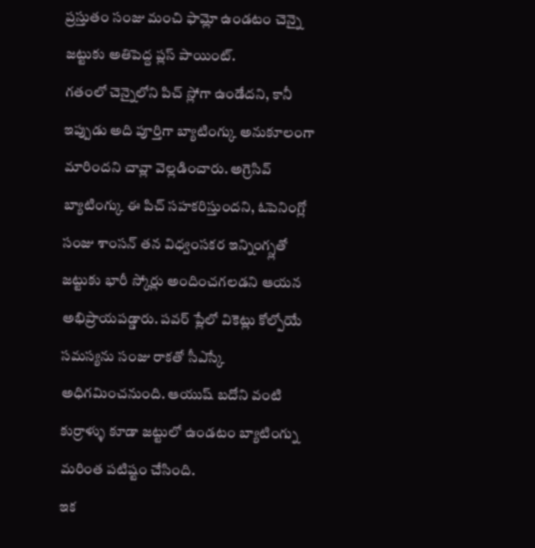ప్రస్తుతం సంజు మంచి ఫామ్లో ఉండటం చెన్నై జట్టుకు అతిపెద్ద ప్లస్ పాయింట్.
గతంలో చెన్నైలోని పిచ్ స్లోగా ఉండేదని, కానీ ఇప్పుడు అది పూర్తిగా బ్యాటింగ్కు అనుకూలంగా మారిందని చావ్లా వెల్లడించారు. అగ్రెసివ్ బ్యాటింగ్కు ఈ పిచ్ సహకరిస్తుందని, ఓపెనింగ్లో సంజు శాంసన్ తన విధ్వంసకర ఇన్నింగ్స్లతో జట్టుకు భారీ స్కోర్లు అందించగలడని ఆయన అభిప్రాయపడ్డారు. పవర్ ప్లేలో వికెట్లు కోల్పోయే సమస్యను సంజు రాకతో సీఎస్కే అధిగమించనుంది. ఆయుష్ బదోని వంటి కుర్రాళ్ళు కూడా జట్టులో ఉండటం బ్యాటింగ్ను మరింత పటిష్టం చేసింది.
ఇక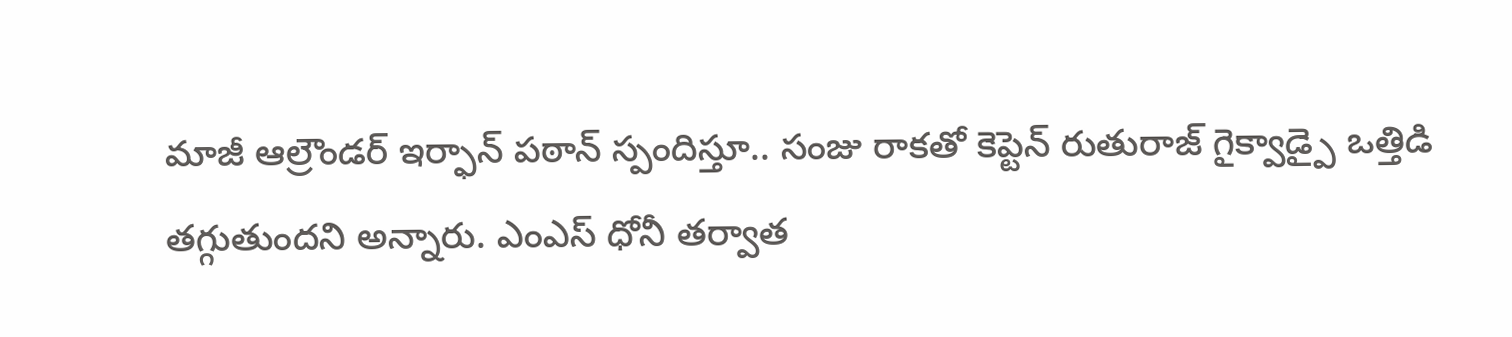మాజీ ఆల్రౌండర్ ఇర్ఫాన్ పఠాన్ స్పందిస్తూ.. సంజు రాకతో కెప్టెన్ రుతురాజ్ గైక్వాడ్పై ఒత్తిడి తగ్గుతుందని అన్నారు. ఎంఎస్ ధోనీ తర్వాత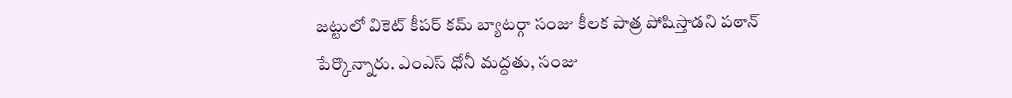జట్టులో వికెట్ కీపర్ కమ్ బ్యాటర్గా సంజు కీలక పాత్ర పోషిస్తాడని పఠాన్ పేర్కొన్నారు. ఎంఎస్ ధోనీ మద్దతు, సంజు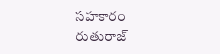సహకారం రుతురాజ్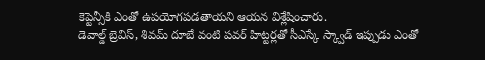కెప్టెన్సీకి ఎంతో ఉపయోగపడతాయని ఆయన విశ్లేషించారు.
డెవాల్డ్ బ్రెవిస్, శివమ్ దూబే వంటి పవర్ హిట్టర్లతో సీఎస్కే స్క్వాడ్ ఇప్పుడు ఎంతో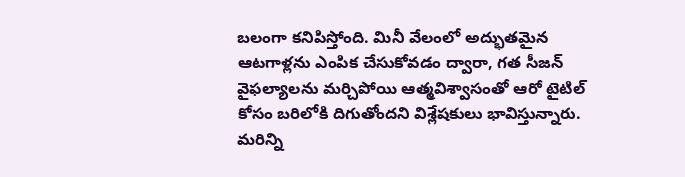బలంగా కనిపిస్తోంది. మినీ వేలంలో అద్భుతమైన ఆటగాళ్లను ఎంపిక చేసుకోవడం ద్వారా, గత సీజన్ వైఫల్యాలను మర్చిపోయి ఆత్మవిశ్వాసంతో ఆరో టైటిల్ కోసం బరిలోకి దిగుతోందని విశ్లేషకులు భావిస్తున్నారు.
మరిన్ని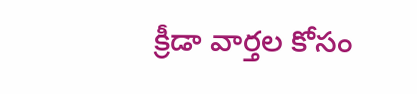క్రీడా వార్తల కోసం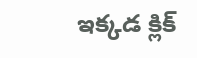ఇక్కడ క్లిక్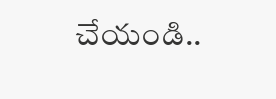చేయండి..